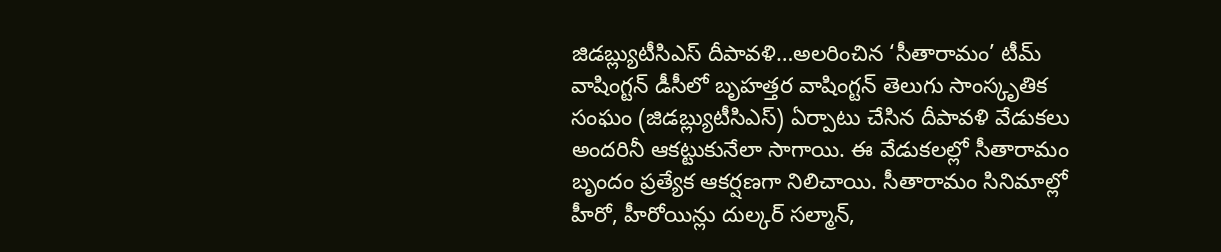జిడబ్ల్యుటీసిఎస్ దీపావళి…అలరించిన ‘సీతారామం’ టీమ్
వాషింగ్టన్ డీసీలో బృహత్తర వాషింగ్టన్ తెలుగు సాంస్కృతిక సంఘం (జిడబ్ల్యుటీసిఎస్) ఏర్పాటు చేసిన దీపావళి వేడుకలు అందరినీ ఆకట్టుకునేలా సాగాయి. ఈ వేడుకలల్లో సీతారామం బృందం ప్రత్యేక ఆకర్షణగా నిలిచాయి. సీతారామం సినిమాల్లో హీరో, హీరోయిన్లు దుల్కర్ సల్మాన్,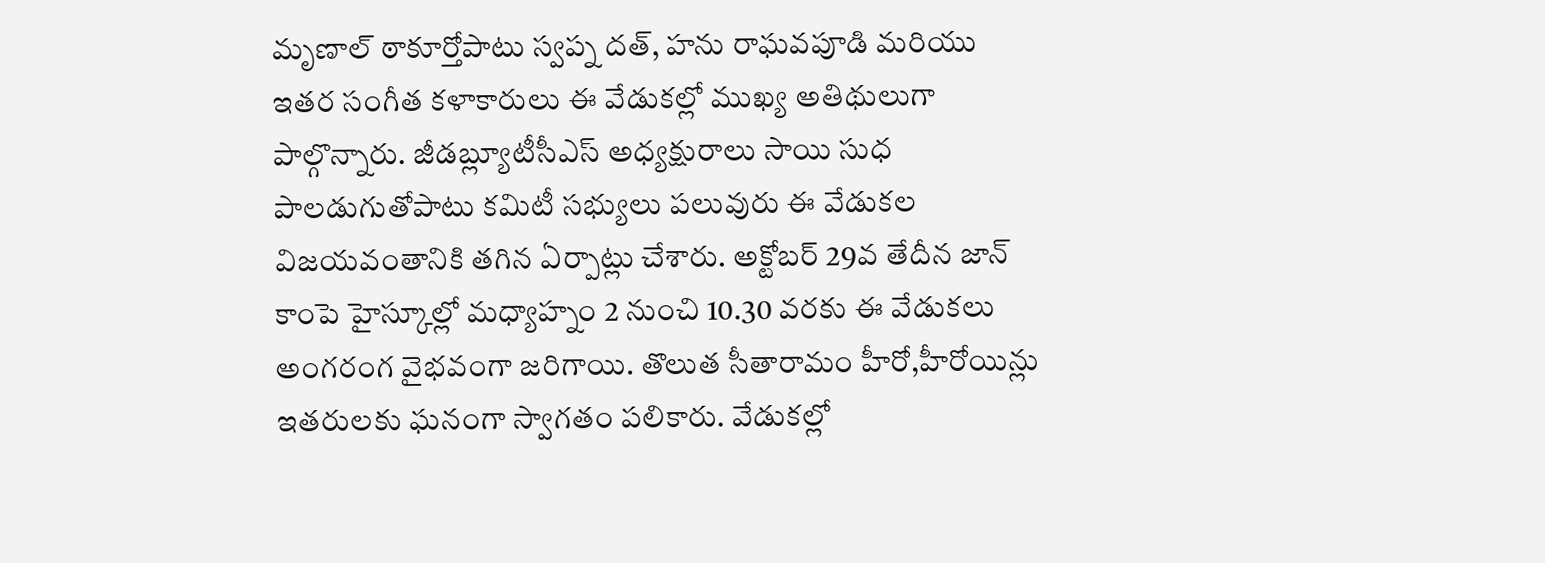మృణాల్ ఠాకూర్తోపాటు స్వప్న దత్, హను రాఘవపూడి మరియు ఇతర సంగీత కళాకారులు ఈ వేడుకల్లో ముఖ్య అతిథులుగా పాల్గొన్నారు. జీడబ్ల్యూటీసీఎస్ అధ్యక్షురాలు సాయి సుధ పాలడుగుతోపాటు కమిటీ సభ్యులు పలువురు ఈ వేడుకల విజయవంతానికి తగిన ఏర్పాట్లు చేశారు. అక్టోబర్ 29వ తేదీన జాన్ కాంపె హైస్కూల్లో మధ్యాహ్నం 2 నుంచి 10.30 వరకు ఈ వేడుకలు అంగరంగ వైభవంగా జరిగాయి. తొలుత సీతారామం హీరో,హీరోయిన్లు ఇతరులకు ఘనంగా స్వాగతం పలికారు. వేడుకల్లో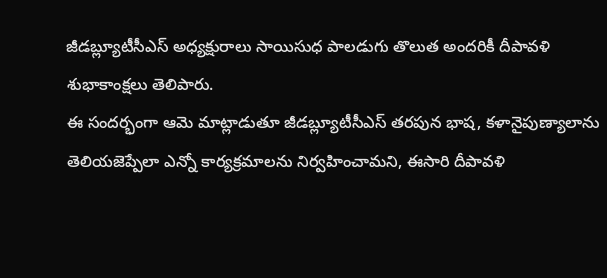జీడబ్ల్యూటీసీఎస్ అధ్యక్షురాలు సాయిసుధ పాలడుగు తొలుత అందరికీ దీపావళి శుభాకాంక్షలు తెలిపారు.
ఈ సందర్భంగా ఆమె మాట్లాడుతూ జీడబ్ల్యూటీసీఎస్ తరపున భాష, కళానైపుణ్యాలాను తెలియజెప్పేలా ఎన్నో కార్యక్రమాలను నిర్వహించామని, ఈసారి దీపావళి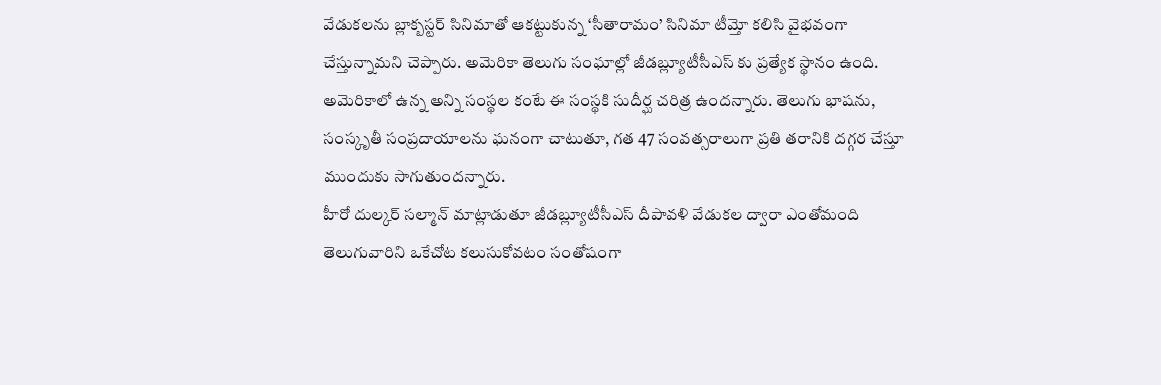వేడుకలను బ్లాక్బస్టర్ సినిమాతో ఆకట్టుకున్న ‘సీతారామం’ సినిమా టీమ్తో కలిసి వైభవంగా చేస్తున్నామని చెప్పారు. అమెరికా తెలుగు సంఘాల్లో జీడబ్ల్యూటీసీఎస్ కు ప్రత్యేక స్థానం ఉంది. అమెరికాలో ఉన్న అన్ని సంస్థల కంటే ఈ సంస్థకి సుదీర్ఘ చరిత్ర ఉందన్నారు. తెలుగు భాషను, సంస్కృతీ సంప్రదాయాలను ఘనంగా చాటుతూ, గత 47 సంవత్సరాలుగా ప్రతి తరానికి దగ్గర చేస్తూ ముందుకు సాగుతుందన్నారు.
హీరో దుల్కర్ సల్మాన్ మాట్లాడుతూ జీడబ్ల్యూటీసీఎస్ దీపావళి వేడుకల ద్వారా ఎంతోమంది తెలుగువారిని ఒకేచోట కలుసుకోవటం సంతోషంగా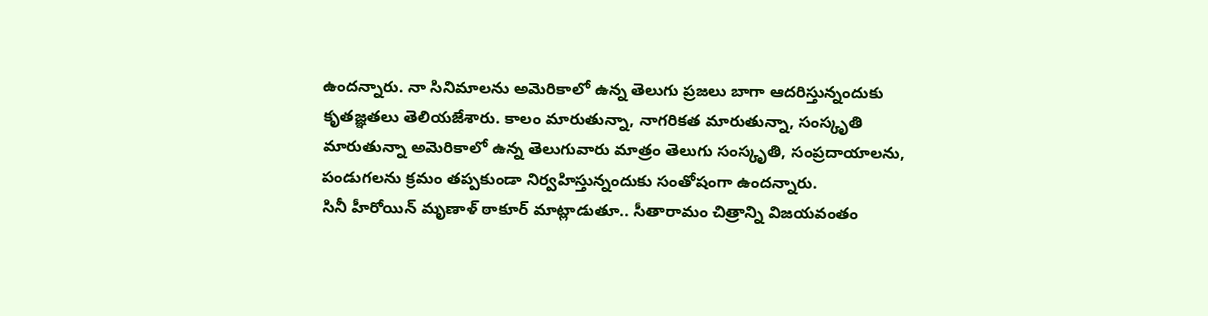ఉందన్నారు. నా సినిమాలను అమెరికాలో ఉన్న తెలుగు ప్రజలు బాగా ఆదరిస్తున్నందుకు కృతజ్ఞతలు తెలియజేశారు. కాలం మారుతున్నా, నాగరికత మారుతున్నా, సంస్కృతి మారుతున్నా అమెరికాలో ఉన్న తెలుగువారు మాత్రం తెలుగు సంస్కృతి, సంప్రదాయాలను, పండుగలను క్రమం తప్పకుండా నిర్వహిస్తున్నందుకు సంతోషంగా ఉందన్నారు.
సినీ హీరోయిన్ మృణాళ్ ఠాకూర్ మాట్లాడుతూ.. సీతారామం చిత్రాన్ని విజయవంతం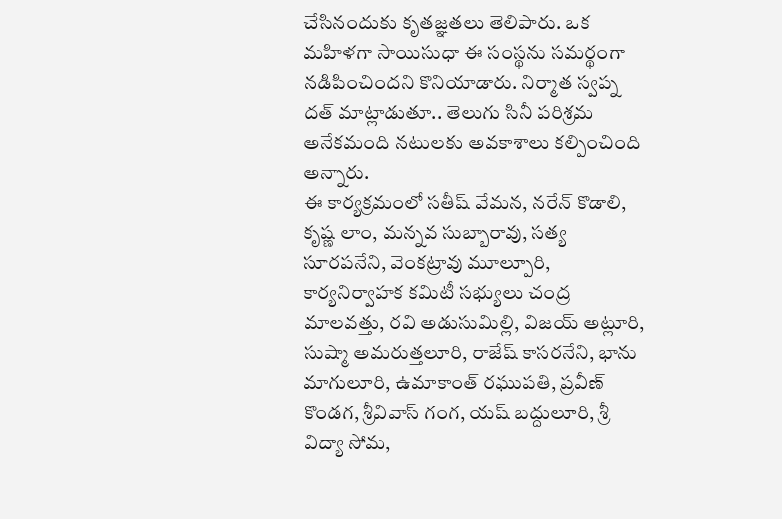చేసినందుకు కృతజ్ఞతలు తెలిపారు. ఒక మహిళగా సాయిసుధా ఈ సంస్థను సమర్థంగా నడిపించిందని కొనియాడారు. నిర్మాత స్వప్న దత్ మాట్లాడుతూ.. తెలుగు సినీ పరిశ్రమ అనేకమంది నటులకు అవకాశాలు కల్పించింది అన్నారు.
ఈ కార్యక్రమంలో సతీష్ వేమన, నరేన్ కొడాలి, కృష్ణ లాం, మన్నవ సుబ్బారావు, సత్య సూరపనేని, వెంకట్రావు మూల్పూరి, కార్యనిర్వాహక కమిటీ సభ్యులు చంద్ర మాలవత్తు, రవి అడుసుమిల్లి, విజయ్ అట్లూరి, సుష్మా అమరుత్తలూరి, రాజేష్ కాసరనేని, భాను మాగులూరి, ఉమాకాంత్ రఘుపతి, ప్రవీణ్ కొండగ, శ్రీవివాస్ గంగ, యష్ బద్దులూరి, శ్రీ విద్యా సోమ,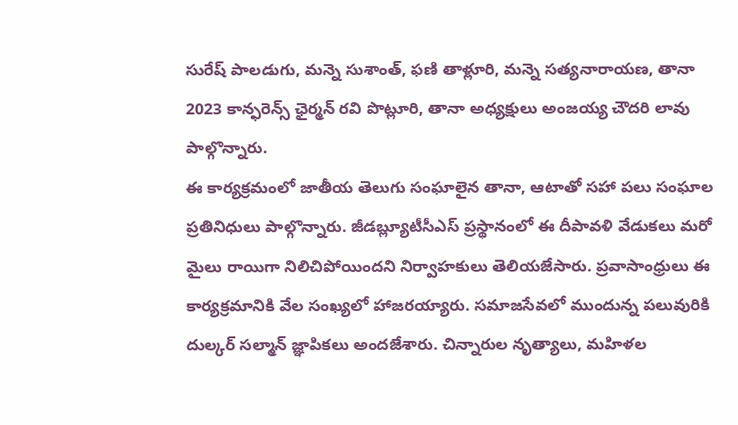సురేష్ పాలడుగు, మన్నె సుశాంత్, ఫణి తాళ్లూరి, మన్నె సత్యనారాయణ, తానా 2023 కాన్ఫరెన్స్ ఛైర్మన్ రవి పొట్లూరి, తానా అధ్యక్షులు అంజయ్య చౌదరి లావు పాల్గొన్నారు.
ఈ కార్యక్రమంలో జాతీయ తెలుగు సంఘాలైన తానా, ఆటాతో సహా పలు సంఘాల ప్రతినిధులు పాల్గొన్నారు. జీడబ్ల్యూటీసీఎస్ ప్రస్థానంలో ఈ దీపావళి వేడుకలు మరో మైలు రాయిగా నిలిచిపోయిందని నిర్వాహకులు తెలియజేసారు. ప్రవాసాంధ్రులు ఈ కార్యక్రమానికి వేల సంఖ్యలో హాజరయ్యారు. సమాజసేవలో ముందున్న పలువురికి దుల్కర్ సల్మాన్ జ్ఞాపికలు అందజేశారు. చిన్నారుల నృత్యాలు, మహిళల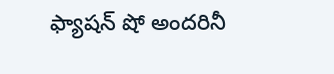ఫ్యాషన్ షో అందరినీ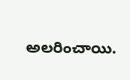అలరించాయి.